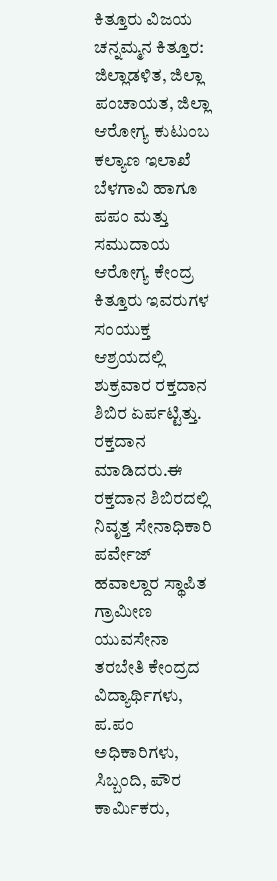ಕಿತ್ತೂರು ವಿಜಯ
ಚನ್ನಮ್ಮನ ಕಿತ್ತೂರ: ಜಿಲ್ಲಾಡಳಿತ, ಜಿಲ್ಲಾ ಪಂಚಾಯತ, ಜಿಲ್ಲಾ ಆರೋಗ್ಯ ಕುಟುಂಬ ಕಲ್ಯಾಣ ಇಲಾಖೆ ಬೆಳಗಾವಿ ಹಾಗೂ ಪಪಂ ಮತ್ತು ಸಮುದಾಯ ಆರೋಗ್ಯ ಕೇಂದ್ರ ಕಿತ್ತೂರು ಇವರುಗಳ ಸಂಯುಕ್ತ ಆಶ್ರಯದಲ್ಲಿ ಶುಕ್ರವಾರ ರಕ್ತದಾನ ಶಿಬಿರ ಏರ್ಪಟ್ಟಿತ್ತು.
ರಕ್ತದಾನ ಮಾಡಿದರು.ಈ ರಕ್ತದಾನ ಶಿಬಿರದಲ್ಲಿ ನಿವೃತ್ತ ಸೇನಾಧಿಕಾರಿ ಪರ್ವೇಜ್ ಹವಾಲ್ದಾರ ಸ್ಥಾಪಿತ ಗ್ರಾಮೀಣ ಯುವಸೇನಾ ತರಬೇತಿ ಕೇಂದ್ರದ ವಿದ್ಯಾರ್ಥಿಗಳು, ಪ.ಪಂ ಅಧಿಕಾರಿಗಳು, ಸಿಬ್ಬಂದಿ, ಪೌರ ಕಾರ್ಮಿಕರು,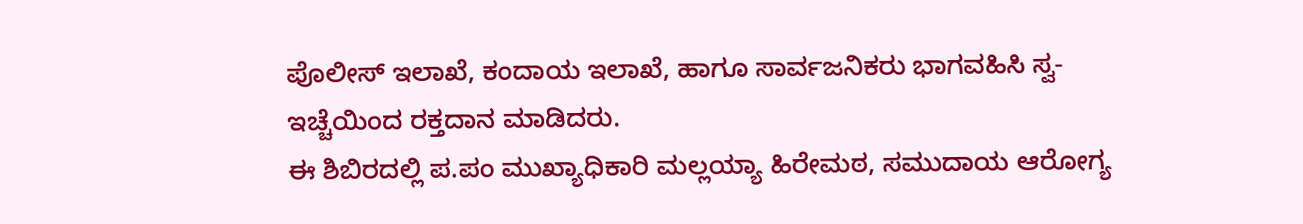ಪೊಲೀಸ್ ಇಲಾಖೆ, ಕಂದಾಯ ಇಲಾಖೆ, ಹಾಗೂ ಸಾರ್ವಜನಿಕರು ಭಾಗವಹಿಸಿ ಸ್ವ-ಇಚ್ಚೆಯಿಂದ ರಕ್ತದಾನ ಮಾಡಿದರು.
ಈ ಶಿಬಿರದಲ್ಲಿ ಪ.ಪಂ ಮುಖ್ಯಾಧಿಕಾರಿ ಮಲ್ಲಯ್ಯಾ ಹಿರೇಮಠ, ಸಮುದಾಯ ಆರೋಗ್ಯ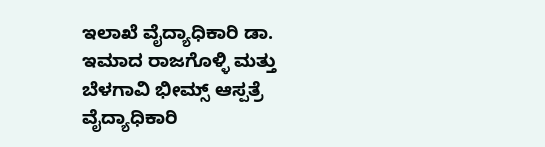ಇಲಾಖೆ ವೈದ್ಯಾಧಿಕಾರಿ ಡಾ. ಇಮಾದ ರಾಜಗೊಳ್ಳಿ ಮತ್ತು ಬೆಳಗಾವಿ ಭೀಮ್ಸ್ ಆಸ್ಪತ್ರೆ ವೈದ್ಯಾಧಿಕಾರಿ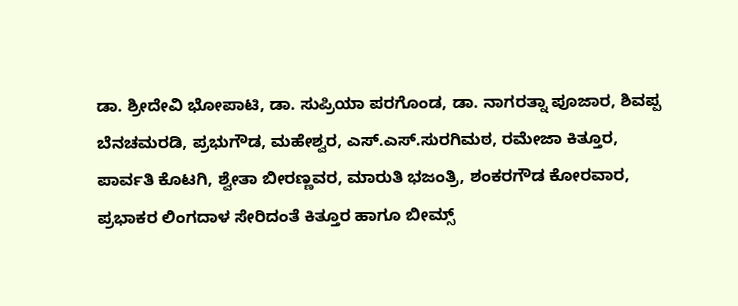ಡಾ. ಶ್ರೀದೇವಿ ಭೋಪಾಟಿ, ಡಾ. ಸುಪ್ರಿಯಾ ಪರಗೊಂಡ, ಡಾ. ನಾಗರತ್ನಾ ಪೂಜಾರ, ಶಿವಪ್ಪ ಬೆನಚಮರಡಿ, ಪ್ರಭುಗೌಡ, ಮಹೇಶ್ವರ, ಎಸ್.ಎಸ್.ಸುರಗಿಮಠ, ರಮೇಜಾ ಕಿತ್ತೂರ, ಪಾರ್ವತಿ ಕೊಟಗಿ, ಶ್ವೇತಾ ಬೀರಣ್ಣವರ, ಮಾರುತಿ ಭಜಂತ್ರಿ, ಶಂಕರಗೌಡ ಕೋರವಾರ, ಪ್ರಭಾಕರ ಲಿಂಗದಾಳ ಸೇರಿದಂತೆ ಕಿತ್ತೂರ ಹಾಗೂ ಬೀಮ್ಸ್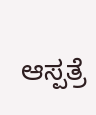ಆಸ್ಪತ್ರೆ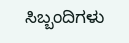ಸಿಬ್ಬಂದಿಗಳು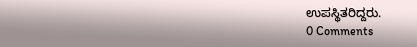ಉಪಸ್ಥಿತರಿದ್ದರು.
0 Comments